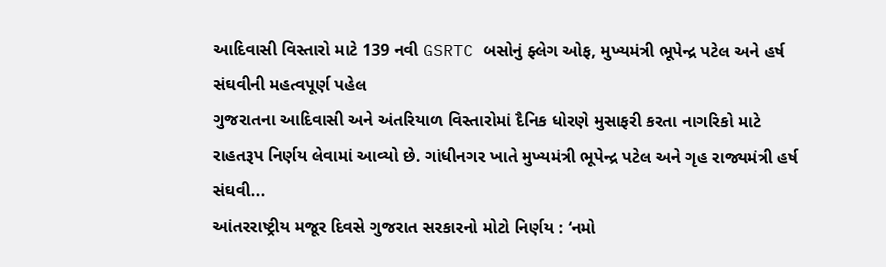આદિવાસી વિસ્તારો માટે 139 નવી GSRTC બસોનું ફ્લેગ ઓફ, મુખ્યમંત્રી ભૂપેન્દ્ર પટેલ અને હર્ષ સંઘવીની મહત્વપૂર્ણ પહેલ
ગુજરાતના આદિવાસી અને અંતરિયાળ વિસ્તારોમાં દૈનિક ધોરણે મુસાફરી કરતા નાગરિકો માટે રાહતરૂપ નિર્ણય લેવામાં આવ્યો છે. ગાંધીનગર ખાતે મુખ્યમંત્રી ભૂપેન્દ્ર પટેલ અને ગૃહ રાજ્યમંત્રી હર્ષ સંઘવી...
આંતરરાષ્ટ્રીય મજૂર દિવસે ગુજરાત સરકારનો મોટો નિર્ણય : ‘નમો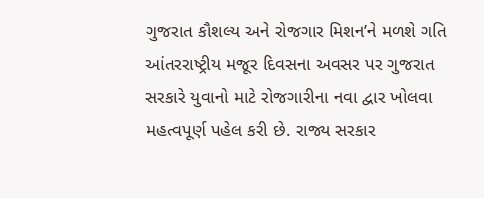ગુજરાત કૌશલ્ય અને રોજગાર મિશન’ને મળશે ગતિ
આંતરરાષ્ટ્રીય મજૂર દિવસના અવસર પર ગુજરાત સરકારે યુવાનો માટે રોજગારીના નવા દ્વાર ખોલવા મહત્વપૂર્ણ પહેલ કરી છે. રાજ્ય સરકાર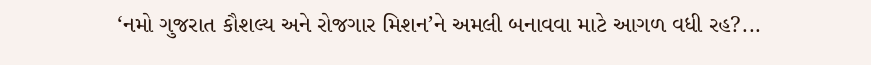‘નમો ગુજરાત કૌશલ્ય અને રોજગાર મિશન’ને અમલી બનાવવા માટે આગળ વધી રહ?...